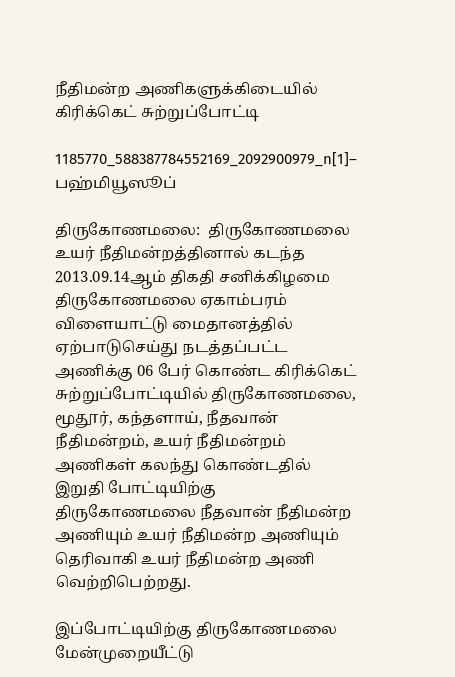நீதிமன்ற அணிகளுக்கிடையில் கிரிக்கெட் சுற்றுப்போட்டி

1185770_588387784552169_2092900979_n[1]– பஹ்மியூஸூப்

திருகோணமலை:  திருகோணமலை உயர் நீதிமன்றத்தினால் கடந்த 2013.09.14ஆம் திகதி சனிக்கிழமை திருகோணமலை ஏகாம்பரம் விளையாட்டு மைதானத்தில் ஏற்பாடுசெய்து நடத்தப்பட்ட அணிக்கு 06 பேர் கொண்ட கிரிக்கெட் சுற்றுப்போட்டியில் திருகோணமலை, மூதூர், கந்தளாய், நீதவான் நீதிமன்றம், உயர் நீதிமன்றம் அணிகள் கலந்து கொண்டதில் இறுதி போட்டியிற்கு திருகோணமலை நீதவான் நீதிமன்ற அணியும் உயர் நீதிமன்ற அணியும் தெரிவாகி உயர் நீதிமன்ற அணி வெற்றிபெற்றது.

இப்போட்டியிற்கு திருகோணமலை மேன்முறையீட்டு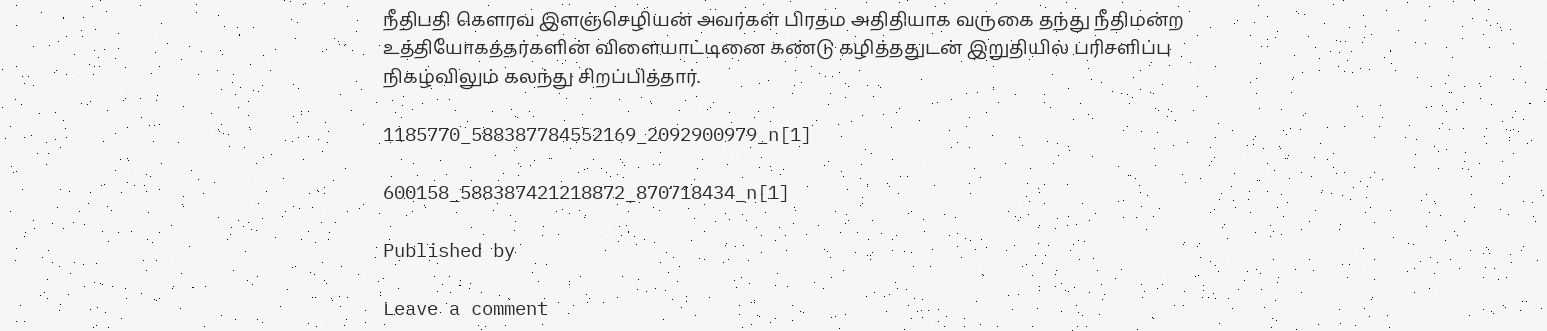நீதிபதி கௌரவ இளஞ்செழியன் அவர்கள் பிரதம அதிதியாக வருகை தந்து நீதிமன்ற உத்தியோகத்தர்களின் விளையாட்டினை கண்டு கழித்ததுடன் இறுதியில் பரிசளிப்பு நிகழ்விலும் கலந்து சிறப்பித்தார்.

1185770_588387784552169_2092900979_n[1]

600158_588387421218872_870718434_n[1]

Published by

Leave a comment